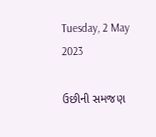Tuesday, 2 May 2023

ઉછીની સમજણ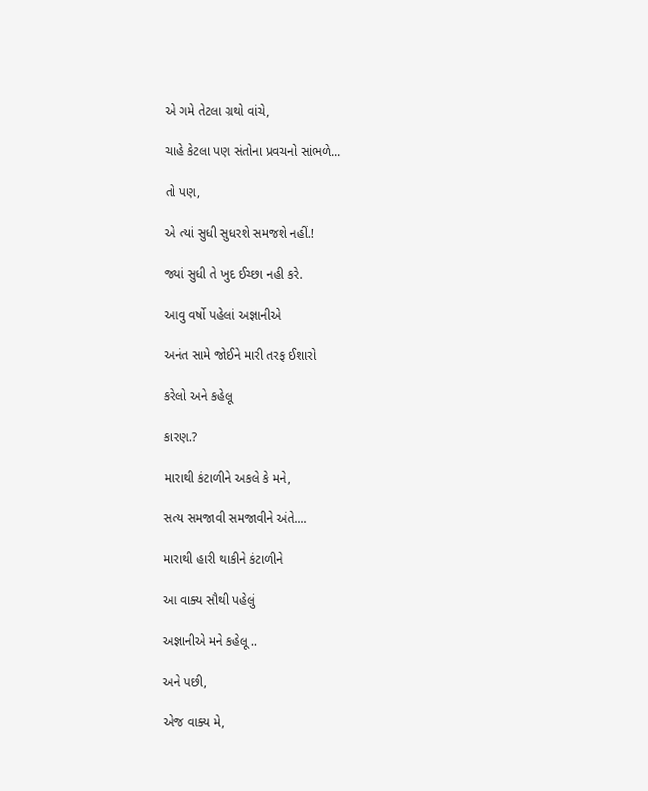એ ગમે તેટલા ગ્રથો વાંચે,

ચાહે કેટલા પણ સંતોના પ્રવચનો સાંભળે...

તો પણ,

એ ત્યાં સુધી સુધરશે સમજશે નહીં.!

જ્યાં સુધી તે ખુદ ઈચ્છા નહી કરે.

આવુ વર્ષો પહેલાં અજ્ઞાનીએ

અનંત સામે જોઈને મારી તરફ ઈશારો

કરેલો અને કહેલૂ

કારણ.?

મારાથી કંટાળીને અકલે કે મને,

સત્ય સમજાવી સમજાવીને અંતે....

મારાથી હારી થાકીને કંટાળીને

આ વાક્ય સૌથી પહેલું

અજ્ઞાનીએ મને કહેલૂ ..

અને પછી,

એજ વાક્ય મે,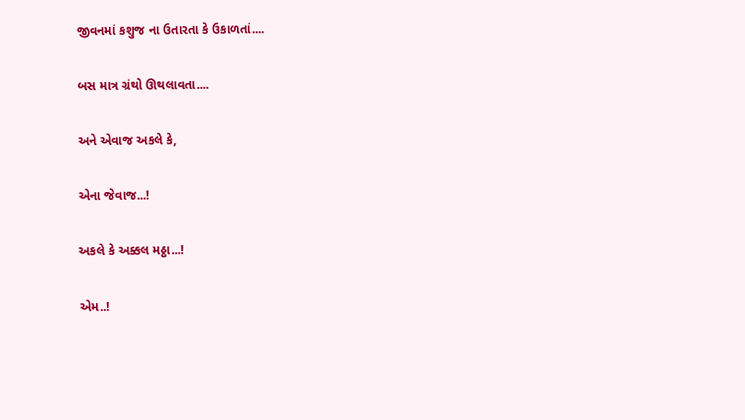જીવનમાં કશુજ ના ઉતારતા કે ઉકાળતાં....

બસ માત્ર ગ્રંથો ઊથલાવતા....

અને એવાજ અકલે કે,

એના જેવાજ...!

અકલે કે અક્કલ મઠ્ઠા...!

એમ..!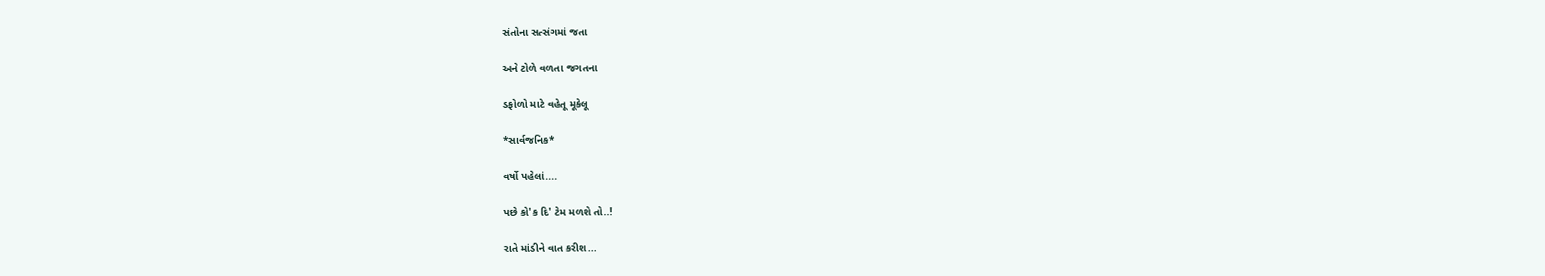સંતોના સત્સંગમાં જતા

અને ટોળે વળતા જગતના

ડફોળો માટે વહેતૂ મૂકેલૂ

*સાર્વજનિક*

વર્ષો પહેલાં....

પછે કો'ક દિ' ટેમ મળશે તો..!

રાતે માંડીને વાત કરીશ...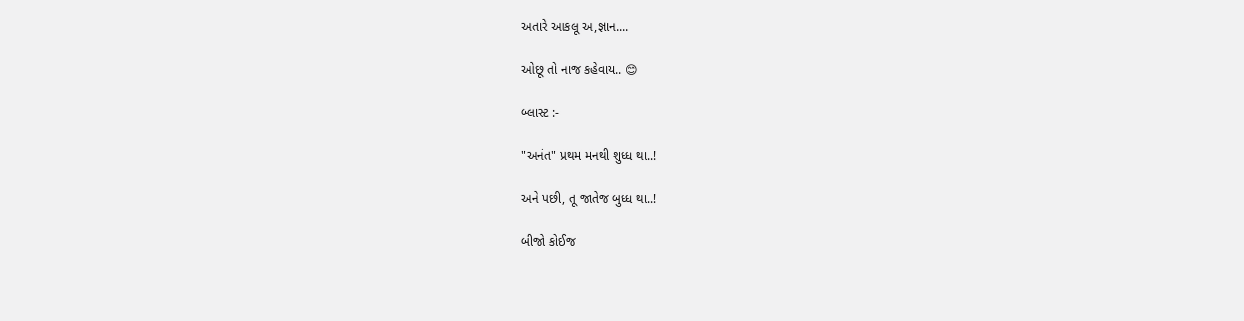અતારે આકલૂ અ,જ્ઞાન....

ઓછૂ તો નાજ કહેવાય.. 😊

બ્લાસ્ટ :-

"અનંત" પ્રથમ મનથી શુધ્ધ થા..!

અને પછી, તૂ જાતેજ બુધ્ધ થા..!

બીજો કોઈજ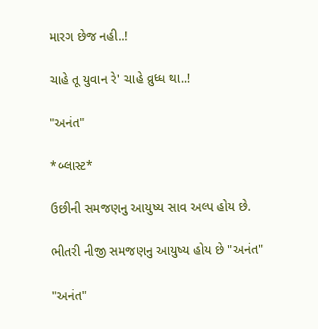મારગ છેજ નહી..!

ચાહે તૂ યુવાન રે' ચાહે વ્રુધ્ધ થા..!

"અનંત"

*બ્લાસ્ટ*

ઉછીની સમજણનુ આયુષ્ય સાવ અલ્પ હોય છે.

ભીતરી નીજી સમજણનુ આયુષ્ય હોય છે "અનંત"

"અનંત"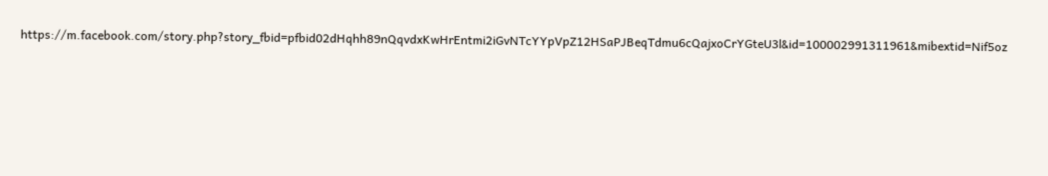https://m.facebook.com/story.php?story_fbid=pfbid02dHqhh89nQqvdxKwHrEntmi2iGvNTcYYpVpZ12HSaPJBeqTdmu6cQajxoCrYGteU3l&id=100002991311961&mibextid=Nif5oz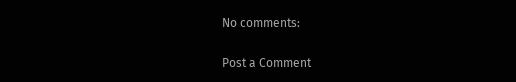No comments:

Post a Comment